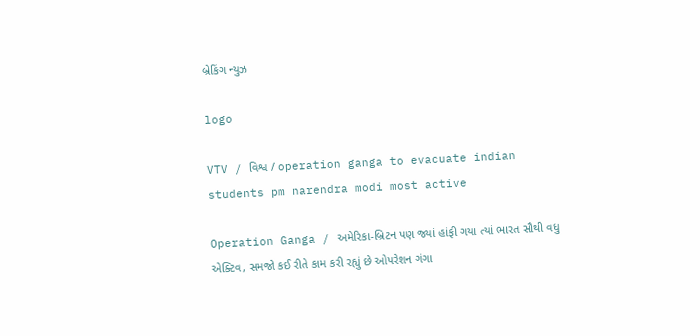બ્રેકિંગ ન્યુઝ

logo

VTV / વિશ્વ / operation ganga to evacuate indian students pm narendra modi most active

Operation Ganga / અમેરિકા-બ્રિટન પણ જ્યાં હાંફી ગયા ત્યાં ભારત સૌથી વધુ એક્ટિવ, સમજો કઈ રીતે કામ કરી રહ્યું છે ઓપરેશન ગંગા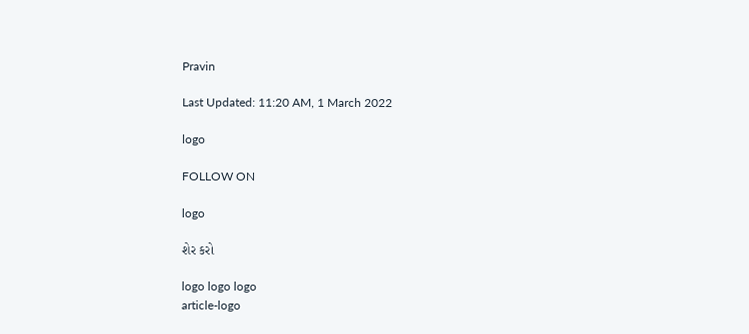Pravin

Last Updated: 11:20 AM, 1 March 2022

logo

FOLLOW ON

logo

શેર કરો

logo logo logo
article-logo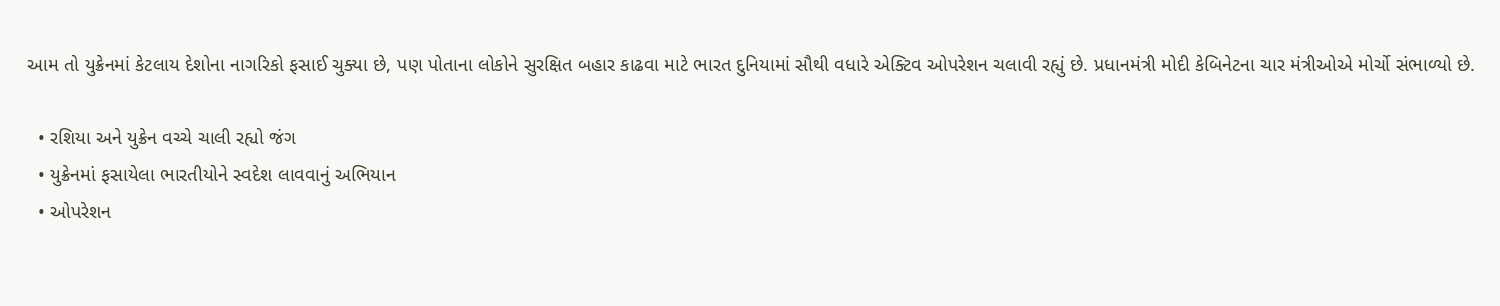આમ તો યુક્રેનમાં કેટલાય દેશોના નાગરિકો ફસાઈ ચુક્યા છે, પણ પોતાના લોકોને સુરક્ષિત બહાર કાઢવા માટે ભારત દુનિયામાં સૌથી વધારે એક્ટિવ ઓપરેશન ચલાવી રહ્યું છે. પ્રધાનમંત્રી મોદી કેબિનેટના ચાર મંત્રીઓએ મોર્ચો સંભાળ્યો છે.

  • રશિયા અને યુક્રેન વચ્ચે ચાલી રહ્યો જંગ
  • યુક્રેનમાં ફસાયેલા ભારતીયોને સ્વદેશ લાવવાનું અભિયાન
  • ઓપરેશન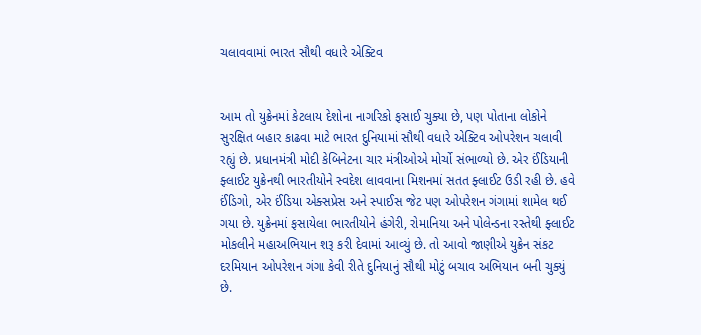ચલાવવામાં ભારત સૌથી વધારે એક્ટિવ


આમ તો યુક્રેનમાં કેટલાય દેશોના નાગરિકો ફસાઈ ચુક્યા છે, પણ પોતાના લોકોને સુરક્ષિત બહાર કાઢવા માટે ભારત દુનિયામાં સૌથી વધારે એક્ટિવ ઓપરેશન ચલાવી રહ્યું છે. પ્રધાનમંત્રી મોદી કેબિનેટના ચાર મંત્રીઓએ મોર્ચો સંભાળ્યો છે. એર ઈંડિયાની ફ્લાઈટ યુક્રેનથી ભારતીયોને સ્વદેશ લાવવાના મિશનમાં સતત ફ્લાઈટ ઉડી રહી છે. હવે ઈંડિગો, એર ઈંડિયા એક્સપ્રેસ અને સ્પાઈસ જેટ પણ ઓપરેશન ગંગામાં શામેલ થઈ ગયા છે. યુક્રેનમાં ફસાયેલા ભારતીયોને હંગેરી, રોમાનિયા અને પોલેન્ડના રસ્તેથી ફ્લાઈટ મોકલીને મહાઅભિયાન શરૂ કરી દેવામાં આવ્યું છે. તો આવો જાણીએ યુક્રેન સંકટ દરમિયાન ઓપરેશન ગંગા કેવી રીતે દુનિયાનું સૌથી મોટું બચાવ અભિયાન બની ચુક્યું છે.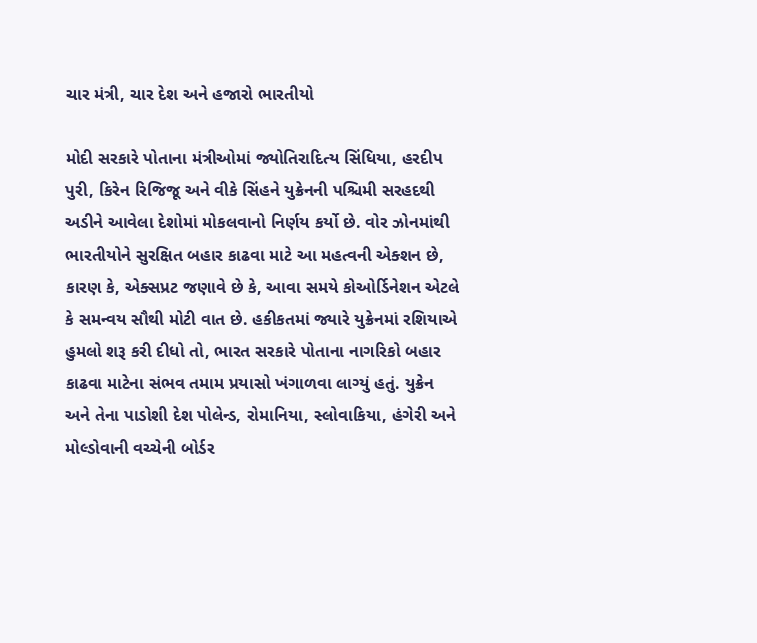ચાર મંત્રી, ચાર દેશ અને હજારો ભારતીયો

મોદી સરકારે પોતાના મંત્રીઓમાં જ્યોતિરાદિત્ય સિંધિયા, હરદીપ પુરી, કિરેન રિજિજૂ અને વીકે સિંહને યુક્રેનની પશ્ચિમી સરહદથી અડીને આવેલા દેશોમાં મોકલવાનો નિર્ણય કર્યો છે. વોર ઝોનમાંથી ભારતીયોને સુરક્ષિત બહાર કાઢવા માટે આ મહત્વની એક્શન છે, કારણ કે, એક્સપ્રટ જણાવે છે કે, આવા સમયે કોઓર્ડિનેશન એટલે કે સમન્વય સૌથી મોટી વાત છે. હકીકતમાં જ્યારે યુક્રેનમાં રશિયાએ હુમલો શરૂ કરી દીધો તો, ભારત સરકારે પોતાના નાગરિકો બહાર કાઢવા માટેના સંભવ તમામ પ્રયાસો ખંગાળવા લાગ્યું હતું. યુક્રેન અને તેના પાડોશી દેશ પોલેન્ડ, રોમાનિયા, સ્લોવાકિયા, હંગેરી અને મોલ્ડોવાની વચ્ચેની બોર્ડર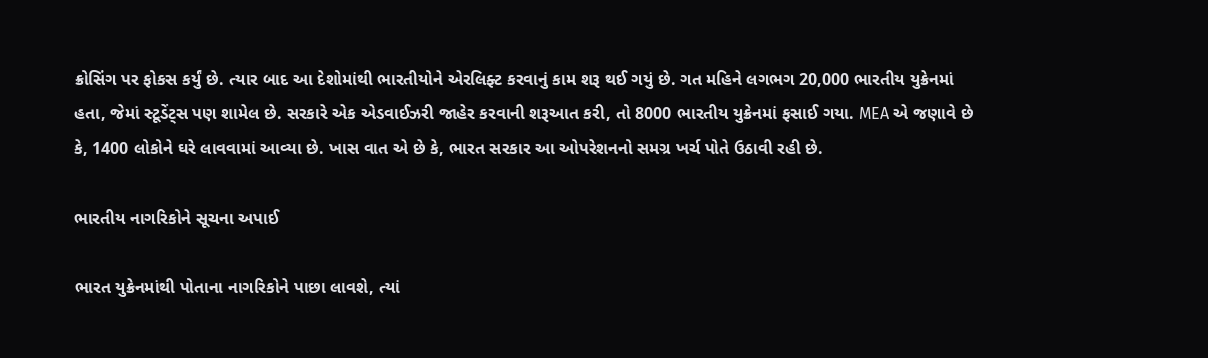ક્રોસિંગ પર ફોકસ કર્યું છે. ત્યાર બાદ આ દેશોમાંથી ભારતીયોને એરલિફ્ટ કરવાનું કામ શરૂ થઈ ગયું છે. ગત મહિને લગભગ 20,000 ભારતીય યુક્રેનમાં હતા, જેમાં સ્ટૂડેંટ્સ પણ શામેલ છે. સરકારે એક એડવાઈઝરી જાહેર કરવાની શરૂઆત કરી, તો 8000 ભારતીય યુક્રેનમાં ફસાઈ ગયા. MEA એ જણાવે છે કે, 1400 લોકોને ઘરે લાવવામાં આવ્યા છે. ખાસ વાત એ છે કે, ભારત સરકાર આ ઓપરેશનનો સમગ્ર ખર્ચ પોતે ઉઠાવી રહી છે.

ભારતીય નાગરિકોને સૂચના અપાઈ

ભારત યુક્રેનમાંથી પોતાના નાગરિકોને પાછા લાવશે, ત્યાં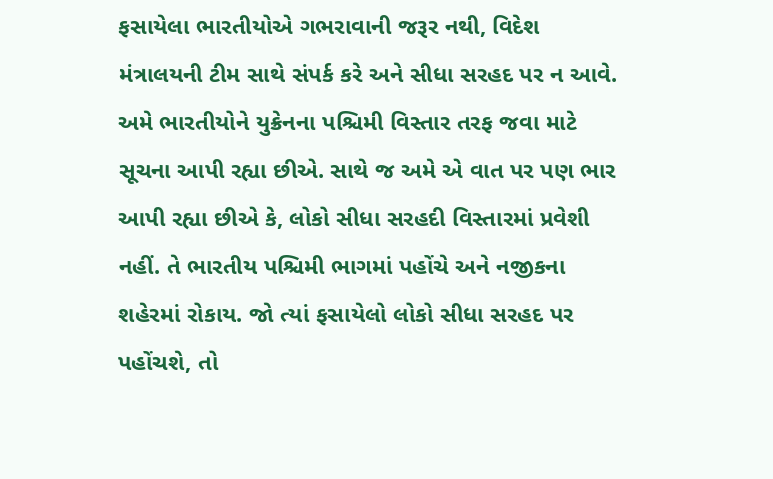ફસાયેલા ભારતીયોએ ગભરાવાની જરૂર નથી, વિદેશ મંત્રાલયની ટીમ સાથે સંપર્ક કરે અને સીધા સરહદ પર ન આવે. અમે ભારતીયોને યુક્રેનના પશ્ચિમી વિસ્તાર તરફ જવા માટે સૂચના આપી રહ્યા છીએ. સાથે જ અમે એ વાત પર પણ ભાર આપી રહ્યા છીએ કે, લોકો સીધા સરહદી વિસ્તારમાં પ્રવેશી નહીં. તે ભારતીય પશ્ચિમી ભાગમાં પહોંચે અને નજીકના શહેરમાં રોકાય. જો ત્યાં ફસાયેલો લોકો સીધા સરહદ પર પહોંચશે, તો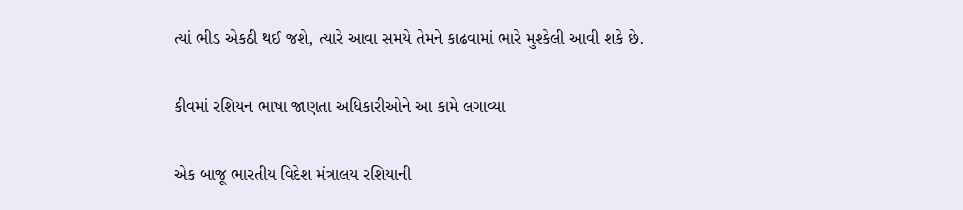ત્યાં ભીડ એકઠી થઈ જશે, ત્યારે આવા સમયે તેમને કાઢવામાં ભારે મુશ્કેલી આવી શકે છે.

કીવમાં રશિયન ભાષા જાણતા અધિકારીઓને આ કામે લગાવ્યા

એક બાજૂ ભારતીય વિદેશ મંત્રાલય રશિયાની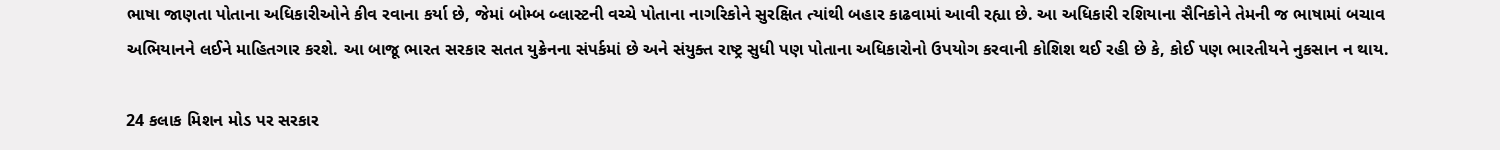ભાષા જાણતા પોતાના અધિકારીઓને કીવ રવાના કર્યા છે, જેમાં બોમ્બ બ્લાસ્ટની વચ્ચે પોતાના નાગરિકોને સુરક્ષિત ત્યાંથી બહાર કાઢવામાં આવી રહ્યા છે. આ અધિકારી રશિયાના સૈનિકોને તેમની જ ભાષામાં બચાવ અભિયાનને લઈને માહિતગાર કરશે. આ બાજૂ ભારત સરકાર સતત યુક્રેનના સંપર્કમાં છે અને સંયુક્ત રાષ્ટ્ર સુધી પણ પોતાના અધિકારોનો ઉપયોગ કરવાની કોશિશ થઈ રહી છે કે, કોઈ પણ ભારતીયને નુકસાન ન થાય.

24 કલાક મિશન મોડ પર સરકાર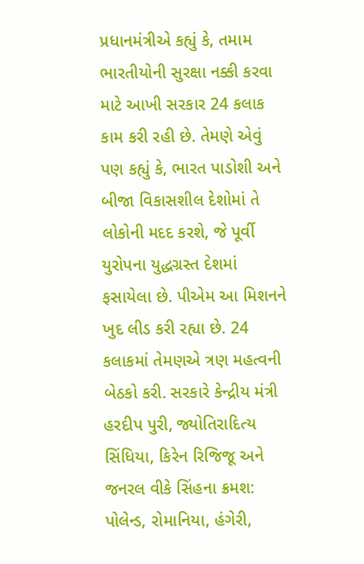પ્રધાનમંત્રીએ કહ્યું કે, તમામ ભારતીયોની સુરક્ષા નક્કી કરવા માટે આખી સરકાર 24 કલાક કામ કરી રહી છે. તેમણે એવું પણ કહ્યું કે, ભારત પાડોશી અને બીજા વિકાસશીલ દેશોમાં તે લોકોની મદદ કરશે, જે પૂર્વી યુરોપના યુદ્ધગ્રસ્ત દેશમાં ફસાયેલા છે. પીએમ આ મિશનને ખુદ લીડ કરી રહ્યા છે. 24 કલાકમાં તેમણએ ત્રણ મહત્વની બેઠકો કરી. સરકારે કેન્દ્રીય મંત્રી હરદીપ પુરી, જ્યોતિરાદિત્ય સિંધિયા, કિરેન રિજિજૂ અને જનરલ વીકે સિંહના ક્રમશ: પોલેન્ડ, રોમાનિયા, હંગેરી,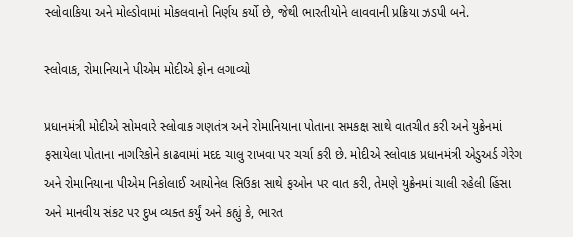સ્લોવાકિયા અને મોલ્ડોવામાં મોકલવાનો નિર્ણય કર્યો છે, જેથી ભારતીયોને લાવવાની પ્રક્રિયા ઝડપી બને.

સ્લોવાક, રોમાનિયાને પીએમ મોદીએ ફોન લગાવ્યો

પ્રધાનમંત્રી મોદીએ સોમવારે સ્લોવાક ગણતંત્ર અને રોમાનિયાના પોતાના સમકક્ષ સાથે વાતચીત કરી અને યુક્રેનમાં ફસાયેલા પોતાના નાગરિકોને કાઢવામાં મદદ ચાલુ રાખવા પર ચર્ચા કરી છે. મોદીએ સ્લોવાક પ્રધાનમંત્રી એડુઅર્ડ ગેરેગ અને રોમાનિયાના પીએમ નિકોલાઈ આયોનેલ સિઉકા સાથે ફઓન પર વાત કરી, તેમણે યુક્રેનમાં ચાલી રહેલી હિંસા અને માનવીય સંકટ પર દુખ વ્યક્ત કર્યું અને કહ્યું કે, ભારત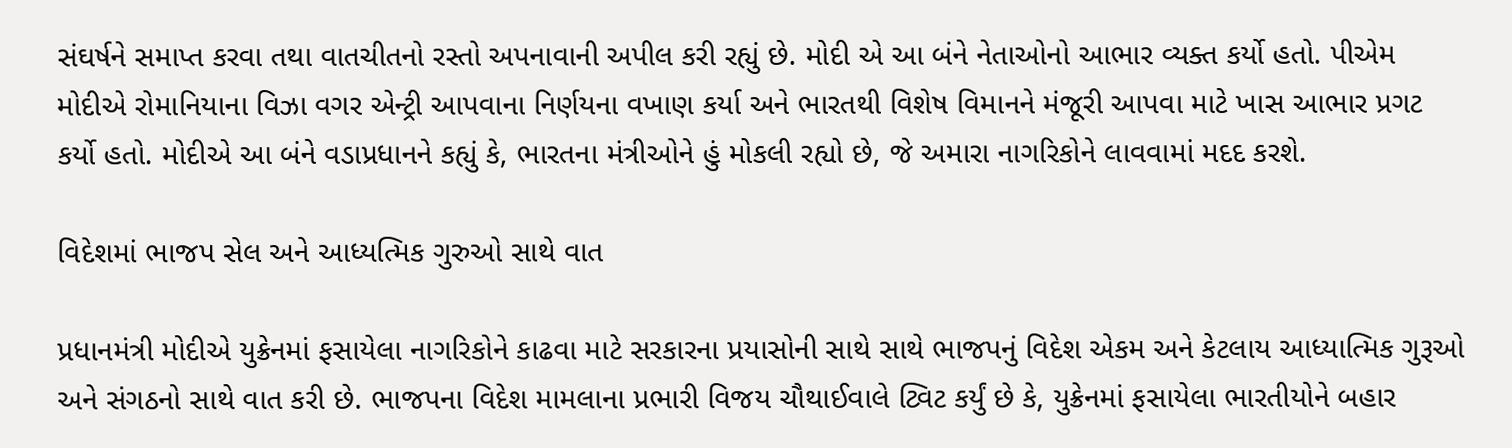સંઘર્ષને સમાપ્ત કરવા તથા વાતચીતનો રસ્તો અપનાવાની અપીલ કરી રહ્યું છે. મોદી એ આ બંને નેતાઓનો આભાર વ્યક્ત કર્યો હતો. પીએમ મોદીએ રોમાનિયાના વિઝા વગર એન્ટ્રી આપવાના નિર્ણયના વખાણ કર્યા અને ભારતથી વિશેષ વિમાનને મંજૂરી આપવા માટે ખાસ આભાર પ્રગટ કર્યો હતો. મોદીએ આ બંને વડાપ્રધાનને કહ્યું કે, ભારતના મંત્રીઓને હું મોકલી રહ્યો છે, જે અમારા નાગરિકોને લાવવામાં મદદ કરશે.

વિદેશમાં ભાજપ સેલ અને આધ્યત્મિક ગુરુઓ સાથે વાત

પ્રધાનમંત્રી મોદીએ યુક્રેનમાં ફસાયેલા નાગરિકોને કાઢવા માટે સરકારના પ્રયાસોની સાથે સાથે ભાજપનું વિદેશ એકમ અને કેટલાય આધ્યાત્મિક ગુરૂઓ અને સંગઠનો સાથે વાત કરી છે. ભાજપના વિદેશ મામલાના પ્રભારી વિજય ચૌથાઈવાલે ટ્વિટ કર્યું છે કે, યુક્રેનમાં ફસાયેલા ભારતીયોને બહાર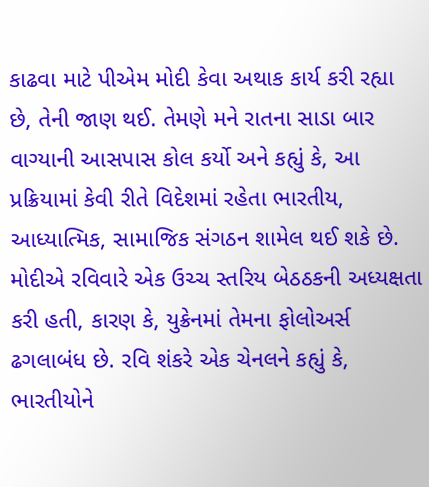કાઢવા માટે પીએમ મોદી કેવા અથાક કાર્ય કરી રહ્યા છે, તેની જાણ થઈ. તેમણે મને રાતના સાડા બાર વાગ્યાની આસપાસ કોલ કર્યો અને કહ્યું કે, આ પ્રક્રિયામાં કેવી રીતે વિદેશમાં રહેતા ભારતીય, આધ્યાત્મિક, સામાજિક સંગઠન શામેલ થઈ શકે છે. મોદીએ રવિવારે એક ઉચ્ચ સ્તરિય બેઠઠકની અધ્યક્ષતા કરી હતી, કારણ કે, યુક્રેનમાં તેમના ફોલોઅર્સ ઢગલાબંધ છે. રવિ શંકરે એક ચેનલને કહ્યું કે, ભારતીયોને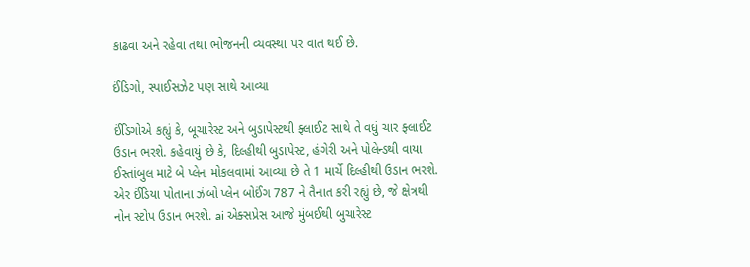કાઢવા અને રહેવા તથા ભોજનની વ્યવસ્થા પર વાત થઈ છે.

ઈંડિગો, સ્પાઈસઝેટ પણ સાથે આવ્યા

ઈંડિગોએ કહ્યું કે, બૂચારેસ્ટ અને બુડાપેસ્ટથી ફ્લાઈટ સાથે તે વધું ચાર ફ્લાઈટ ઉડાન ભરશે. કહેવાયું છે કે, દિલ્હીથી બુડાપેસ્ટ, હંગેરી અને પોલેન્ડથી વાયા ઈસ્તાંબુલ માટે બે પ્લેન મોકલવામાં આવ્યા છે તે 1 માર્ચે દિલ્હીથી ઉડાન ભરશે. એર ઈંડિયા પોતાના ઝંબો પ્લેન બોઈંગ 787 ને તૈનાત કરી રહ્યું છે, જે ક્ષેત્રથી નોન સ્ટોપ ઉડાન ભરશે. ai એક્સપ્રેસ આજે મુંબઈથી બુચારેસ્ટ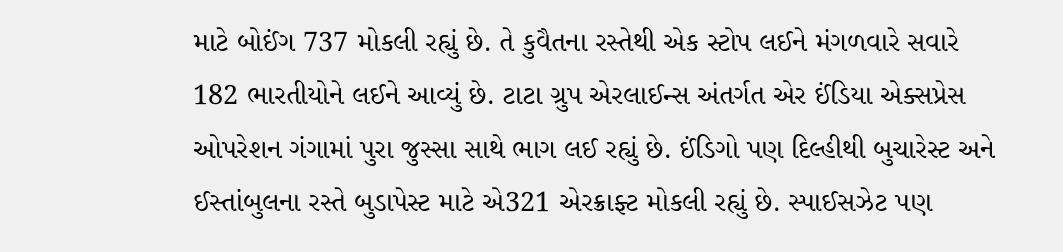માટે બોઈંગ 737 મોકલી રહ્યું છે. તે કુવૈતના રસ્તેથી એક સ્ટોપ લઈને મંગળવારે સવારે 182 ભારતીયોને લઈને આવ્યું છે. ટાટા ગ્રુપ એરલાઈન્સ અંતર્ગત એર ઈંડિયા એક્સપ્રેસ ઓપરેશન ગંગામાં પુરા જુસ્સા સાથે ભાગ લઈ રહ્યું છે. ઈંડિગો પણ દિલ્હીથી બુચારેસ્ટ અને ઈસ્તાંબુલના રસ્તે બુડાપેસ્ટ માટે એ321 એરક્રાફ્ટ મોકલી રહ્યું છે. સ્પાઈસઝેટ પણ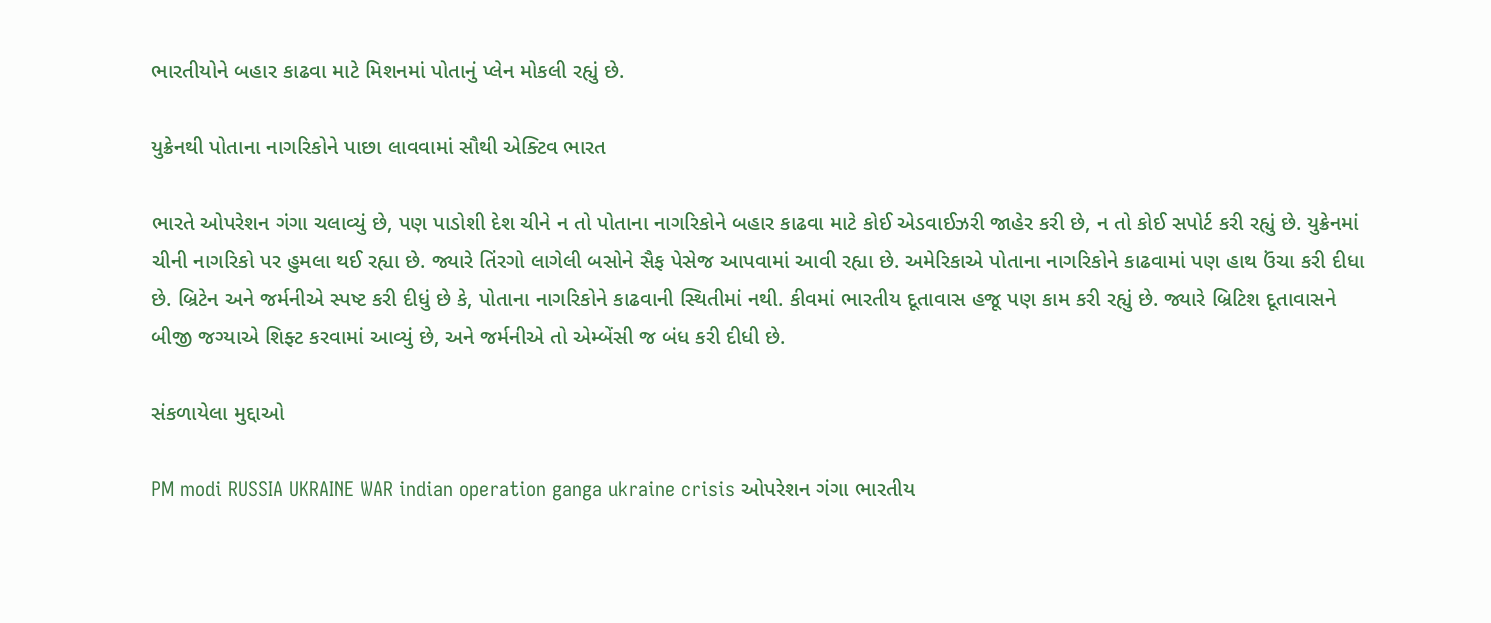ભારતીયોને બહાર કાઢવા માટે મિશનમાં પોતાનું પ્લેન મોકલી રહ્યું છે.

યુક્રેનથી પોતાના નાગરિકોને પાછા લાવવામાં સૌથી એક્ટિવ ભારત

ભારતે ઓપરેશન ગંગા ચલાવ્યું છે, પણ પાડોશી દેશ ચીને ન તો પોતાના નાગરિકોને બહાર કાઢવા માટે કોઈ એડવાઈઝરી જાહેર કરી છે, ન તો કોઈ સપોર્ટ કરી રહ્યું છે. યુક્રેનમાં ચીની નાગરિકો પર હુમલા થઈ રહ્યા છે. જ્યારે તિંરગો લાગેલી બસોને સૈફ પેસેજ આપવામાં આવી રહ્યા છે. અમેરિકાએ પોતાના નાગરિકોને કાઢવામાં પણ હાથ ઉંચા કરી દીધા છે. બ્રિટેન અને જર્મનીએ સ્પષ્ટ કરી દીધું છે કે, પોતાના નાગરિકોને કાઢવાની સ્થિતીમાં નથી. કીવમાં ભારતીય દૂતાવાસ હજૂ પણ કામ કરી રહ્યું છે. જ્યારે બ્રિટિશ દૂતાવાસને બીજી જગ્યાએ શિફ્ટ કરવામાં આવ્યું છે, અને જર્મનીએ તો એમ્બેંસી જ બંધ કરી દીધી છે.

સંકળાયેલા મુદ્દાઓ

PM modi RUSSIA UKRAINE WAR indian operation ganga ukraine crisis ઓપરેશન ગંગા ભારતીય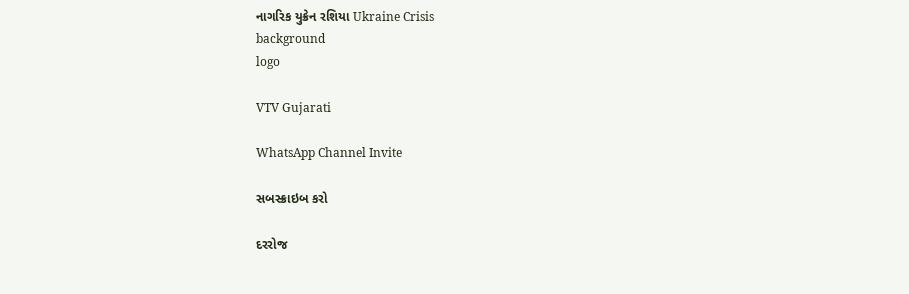નાગરિક યુક્રેન રશિયા Ukraine Crisis
background
logo

VTV Gujarati

WhatsApp Channel Invite

સબસ્ક્રાઇબ કરો

દરરોજ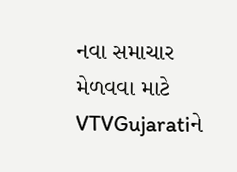નવા સમાચાર મેળવવા માટે VTVGujaratiને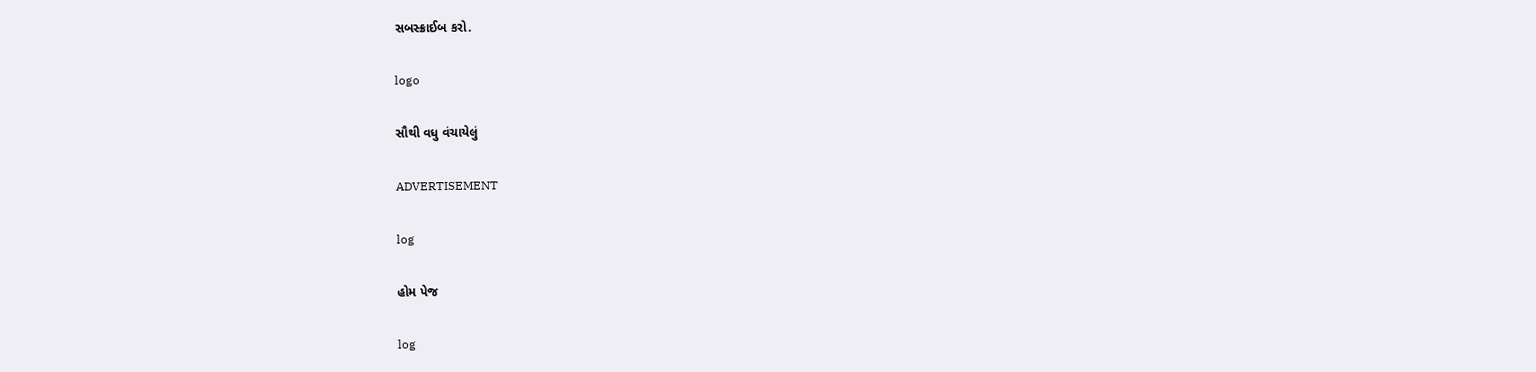સબસ્ક્રાઈબ કરો.

logo

સૌથી વધુ વંચાયેલું

ADVERTISEMENT

log

હોમ પેજ

log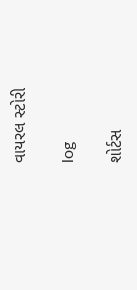વાયરલ સ્ટોરી

log

શોર્ટસ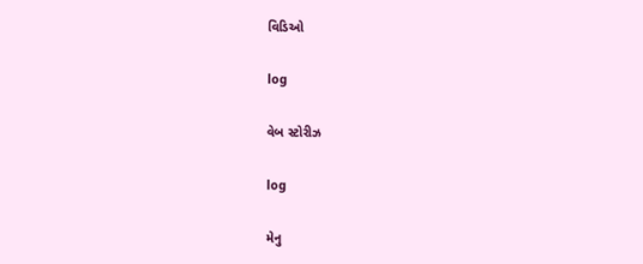વિડિઓ

log

વેબ સ્ટોરીઝ

log

મેનુ